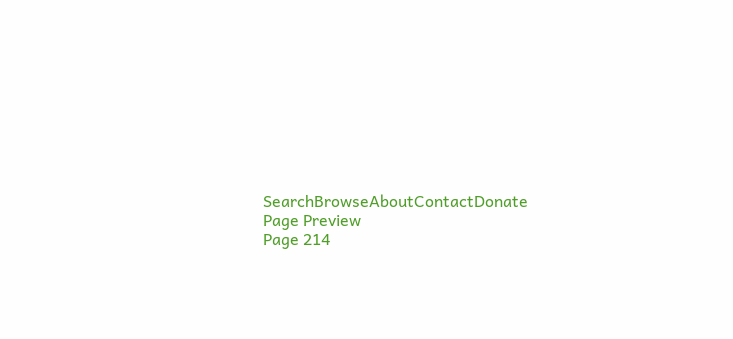SearchBrowseAboutContactDonate
Page Preview
Page 214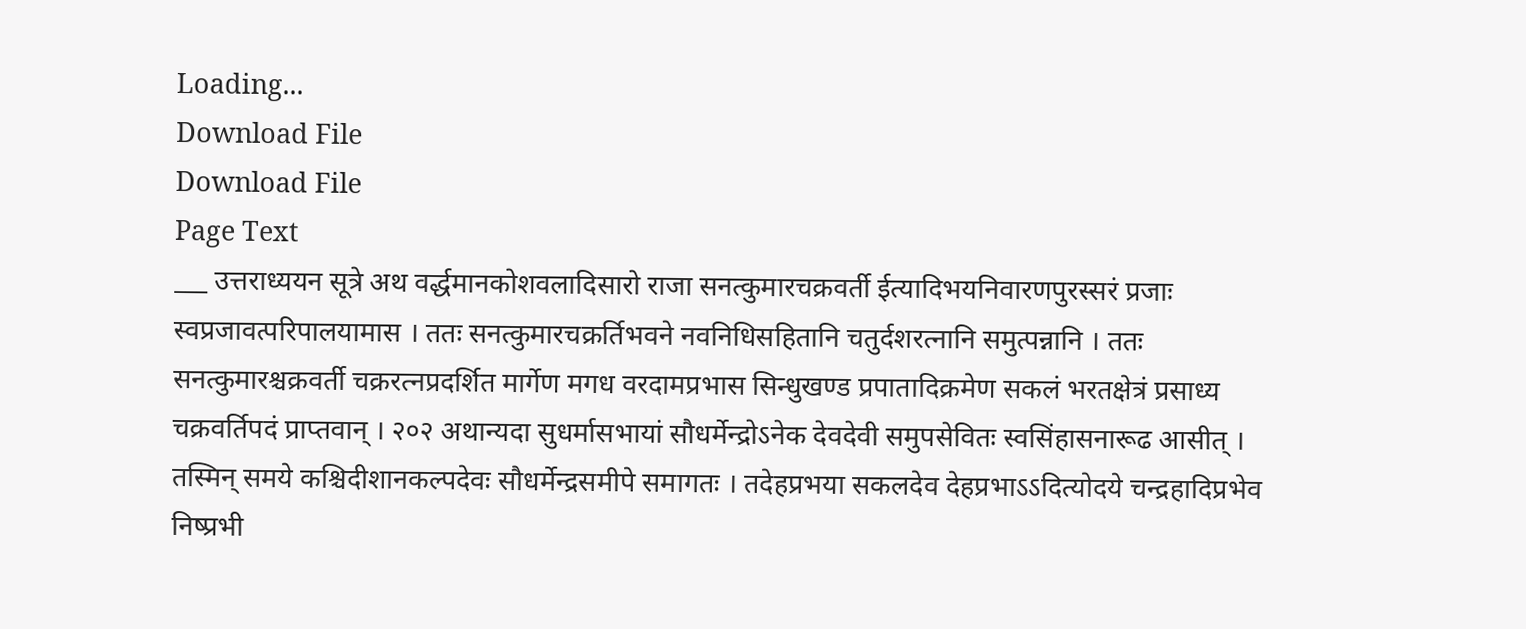Loading...
Download File
Download File
Page Text
___ उत्तराध्ययन सूत्रे अथ वर्द्धमानकोशवलादिसारो राजा सनत्कुमारचक्रवर्ती ईत्यादिभयनिवारणपुरस्सरं प्रजाः स्वप्रजावत्परिपालयामास । ततः सनत्कुमारचक्रर्तिभवने नवनिधिसहितानि चतुर्दशरत्नानि समुत्पन्नानि । ततः सनत्कुमारश्चक्रवर्ती चक्ररत्नप्रदर्शित मार्गेण मगध वरदामप्रभास सिन्धुखण्ड प्रपातादिक्रमेण सकलं भरतक्षेत्रं प्रसाध्य चक्रवर्तिपदं प्राप्तवान् । २०२ अथान्यदा सुधर्मासभायां सौधर्मेन्द्रोऽनेक देवदेवी समुपसेवितः स्वसिंहासनारूढ आसीत् । तस्मिन् समये कश्चिदीशानकल्पदेवः सौधर्मेन्द्रसमीपे समागतः । तदेहप्रभया सकलदेव देहप्रभाऽऽदित्योदये चन्द्रहादिप्रभेव निष्प्रभी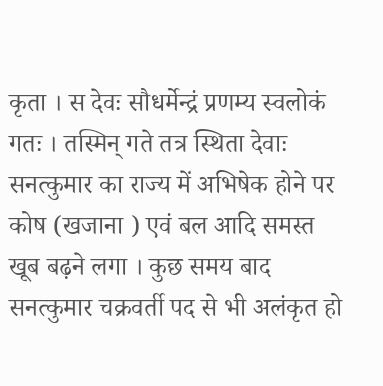कृता । स देवः सौधर्मेन्द्रं प्रणम्य स्वलोकं गतः । तस्मिन् गते तत्र स्थिता देवाः सनत्कुमार का राज्य में अभिषेक होने पर कोष (खजाना ) एवं बल आदि समस्त खूब बढ़ने लगा । कुछ समय बाद सनत्कुमार चक्रवर्ती पद से भी अलंकृत हो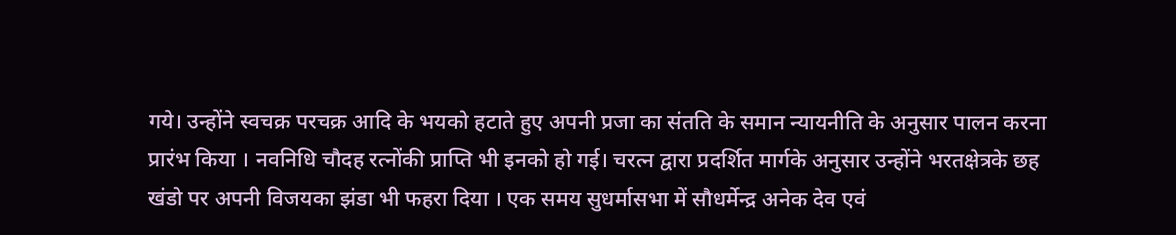गये। उन्होंने स्वचक्र परचक्र आदि के भयको हटाते हुए अपनी प्रजा का संतति के समान न्यायनीति के अनुसार पालन करना प्रारंभ किया । नवनिधि चौदह रत्नोंकी प्राप्ति भी इनको हो गई। चरत्न द्वारा प्रदर्शित मार्गके अनुसार उन्होंने भरतक्षेत्रके छह खंडो पर अपनी विजयका झंडा भी फहरा दिया । एक समय सुधर्मासभा में सौधर्मेन्द्र अनेक देव एवं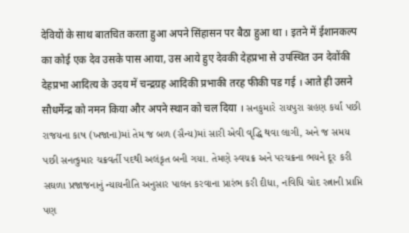देवियों के साथ बातचित करता हुआ अपने सिंहासन पर बैठा हुआ था । इतने में ईशानकल्प का कोई एक देव उसके पास आया, उस आये हुए देवकी देहप्रभा से उपस्थित उन देवोंकी देहप्रभा आदित्य के उदय में चन्द्रग्रह आदिकी प्रभाकी तरह फीकी पड गई । आते ही उसने सौधर्मेन्द्र को नमन किया और अपने स्थान को चल दिया । સનકુમારે રાયપુરા ગ્રહણ કર્યાં પછી રાજયના કાષ (ખજાના)માં તેમ જ બળ (સૈન્ય)માં સારી એવી વૃદ્ધિ થવા લાગી, અને જ સમય પછી સનત્કુમાર ચક્રવર્તી પદથી અલંકૃત બની ગયા. તેમણે સ્વચક્ર અને પરચક્રના ભયને દૂર કરી સઘળા પ્રજાજનાનું ન્યાયનીતિ અનુસાર પાલન કરવાના પ્રારંભ કરી દીધા, નવિધિ ચોદ રત્નાની પ્રાપ્તિ પણ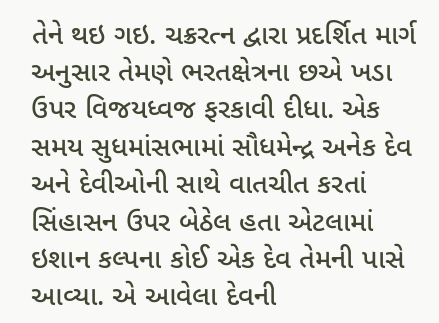તેને થઇ ગઇ. ચક્રરત્ન દ્વારા પ્રદર્શિત માર્ગ અનુસાર તેમણે ભરતક્ષેત્રના છએ ખડા ઉપર વિજયધ્વજ ફરકાવી દીધા. એક સમય સુધમાંસભામાં સૌધમેન્દ્ર અનેક દેવ અને દેવીઓની સાથે વાતચીત કરતાં સિંહાસન ઉપર બેઠેલ હતા એટલામાં ઇશાન કલ્પના કોઈ એક દેવ તેમની પાસે આવ્યા. એ આવેલા દેવની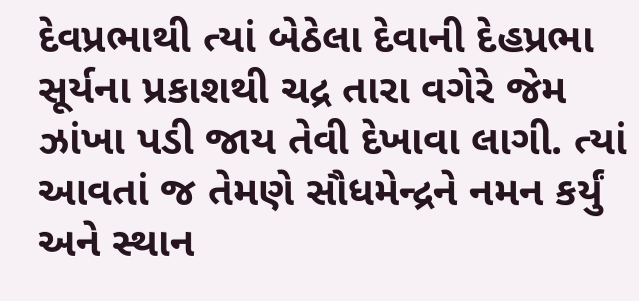દેવપ્રભાથી ત્યાં બેઠેલા દેવાની દેહપ્રભા સૂર્યના પ્રકાશથી ચદ્ર તારા વગેરે જેમ ઝાંખા પડી જાય તેવી દેખાવા લાગી. ત્યાં આવતાં જ તેમણે સૌધમેન્દ્રને નમન કર્યું અને સ્થાન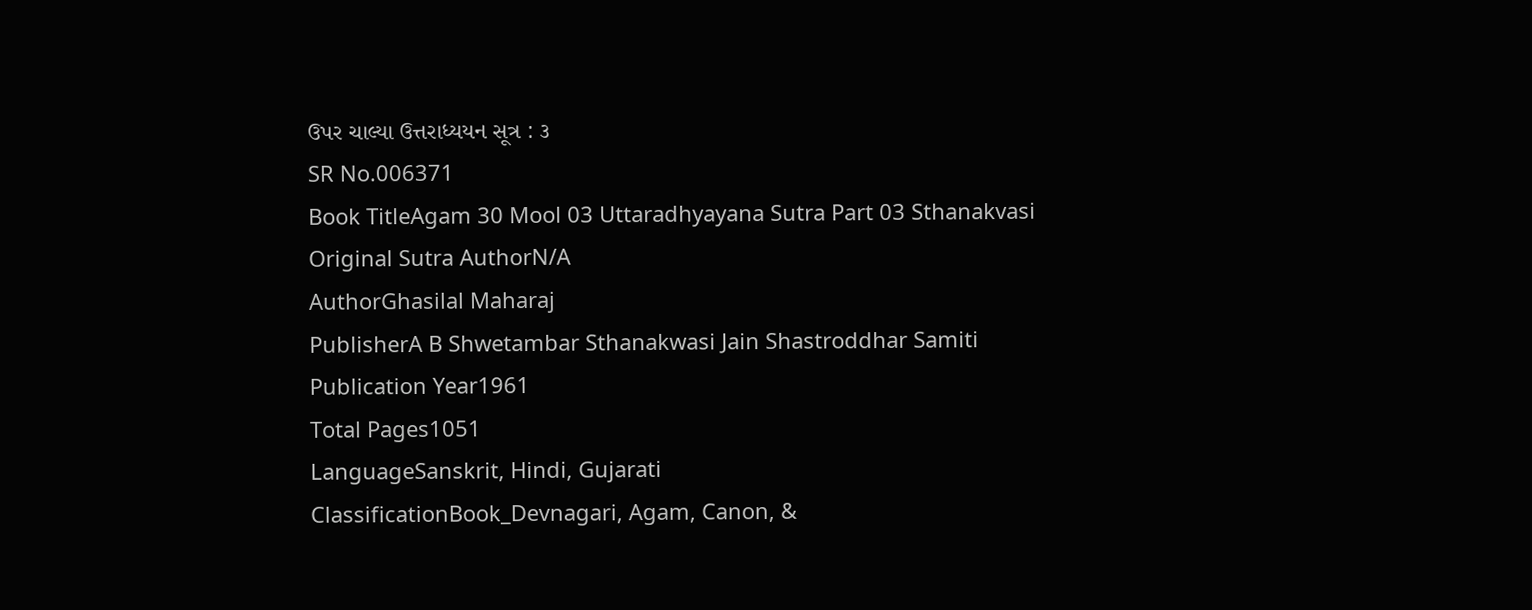ઉપર ચાલ્યા ઉત્તરાધ્યયન સૂત્ર : ૩
SR No.006371
Book TitleAgam 30 Mool 03 Uttaradhyayana Sutra Part 03 Sthanakvasi
Original Sutra AuthorN/A
AuthorGhasilal Maharaj
PublisherA B Shwetambar Sthanakwasi Jain Shastroddhar Samiti
Publication Year1961
Total Pages1051
LanguageSanskrit, Hindi, Gujarati
ClassificationBook_Devnagari, Agam, Canon, &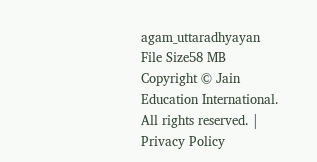agam_uttaradhyayan
File Size58 MB
Copyright © Jain Education International. All rights reserved. | Privacy Policy